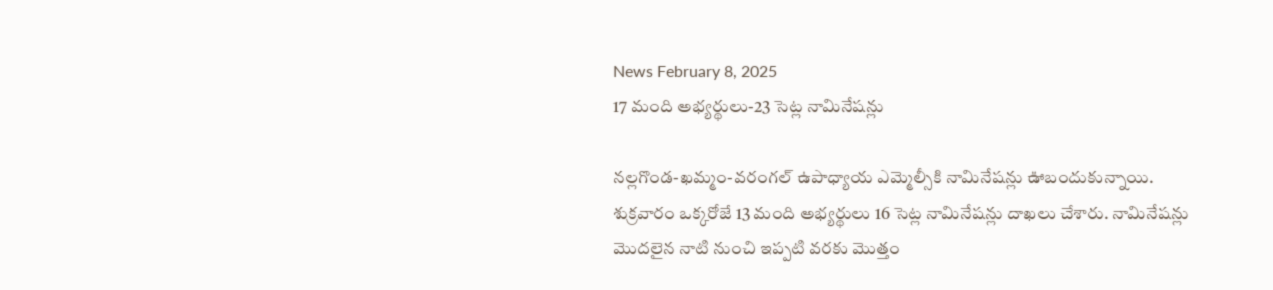News February 8, 2025
17 మంది అభ్యర్థులు-23 సెట్ల నామినేషన్లు

నల్లగొండ-ఖమ్మం-వరంగల్ ఉపాధ్యాయ ఎమ్మెల్సీకి నామినేషన్లు ఊబందుకున్నాయి. శుక్రవారం ఒక్కరోజే 13 మంది అభ్యర్థులు 16 సెట్ల నామినేషన్లు దాఖలు చేశారు. నామినేషన్లు మొదలైన నాటి నుంచి ఇప్పటి వరకు మొత్తం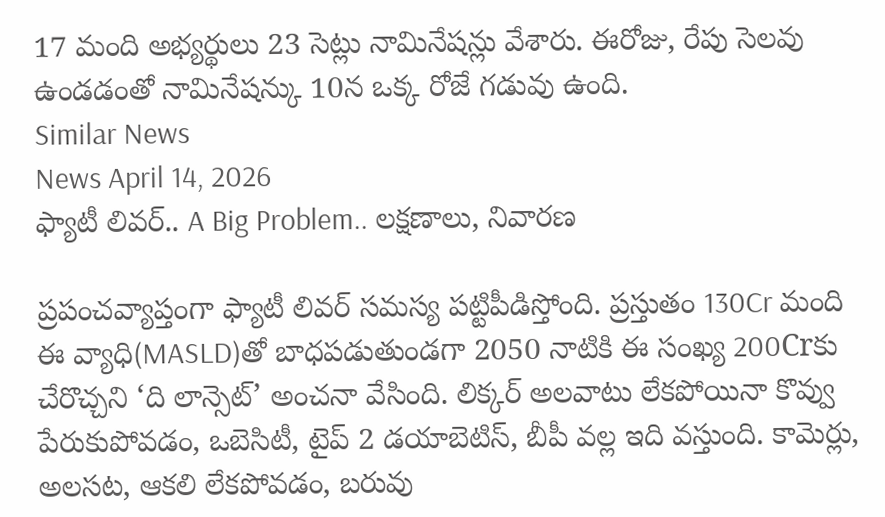17 మంది అభ్యర్థులు 23 సెట్లు నామినేషన్లు వేశారు. ఈరోజు, రేపు సెలవు ఉండడంతో నామినేషన్కు 10న ఒక్క రోజే గడువు ఉంది.
Similar News
News April 14, 2026
ఫ్యాటీ లివర్.. A Big Problem.. లక్షణాలు, నివారణ

ప్రపంచవ్యాప్తంగా ఫ్యాటీ లివర్ సమస్య పట్టిపీడిస్తోంది. ప్రస్తుతం 130Cr మంది ఈ వ్యాధి(MASLD)తో బాధపడుతుండగా 2050 నాటికి ఈ సంఖ్య 200Crకు చేరొచ్చని ‘ది లాన్సెట్’ అంచనా వేసింది. లిక్కర్ అలవాటు లేకపోయినా కొవ్వు పేరుకుపోవడం, ఒబెసిటీ, టైప్ 2 డయాబెటిస్, బీపీ వల్ల ఇది వస్తుంది. కామెర్లు, అలసట, ఆకలి లేకపోవడం, బరువు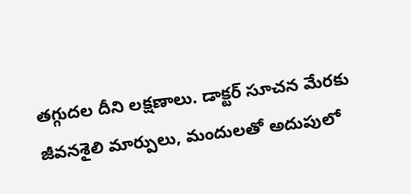తగ్గుదల దీని లక్షణాలు. డాక్టర్ సూచన మేరకు జీవనశైలి మార్పులు, మందులతో అదుపులో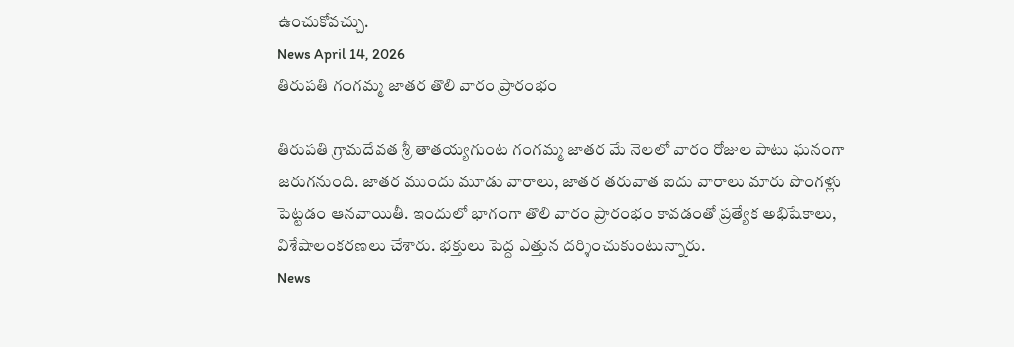ఉంచుకోవచ్చు.
News April 14, 2026
తిరుపతి గంగమ్మ జాతర తొలి వారం ప్రారంభం

తిరుపతి గ్రామదేవత శ్రీ తాతయ్యగుంట గంగమ్మ జాతర మే నెలలో వారం రోజుల పాటు ఘనంగా జరుగనుంది. జాతర ముందు మూడు వారాలు, జాతర తరువాత ఐదు వారాలు మారు పొంగళ్లు పెట్టడం ఆనవాయితీ. ఇందులో భాగంగా తొలి వారం ప్రారంభం కావడంతో ప్రత్యేక అభిషేకాలు, విశేషాలంకరణలు చేశారు. భక్తులు పెద్ద ఎత్తున దర్శించుకుంటున్నారు.
News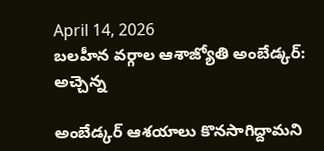April 14, 2026
బలహీన వర్గాల ఆశాజ్యోతి అంబేడ్కర్: అచ్చెన్న

అంబేడ్కర్ ఆశయాలు కొనసాగిద్దామని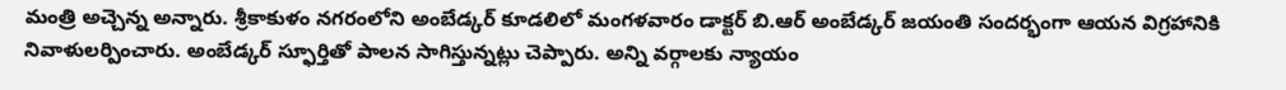మంత్రి అచ్చెన్న అన్నారు. శ్రీకాకుళం నగరంలోని అంబేడ్కర్ కూడలిలో మంగళవారం డాక్టర్ బి.ఆర్ అంబేడ్కర్ జయంతి సందర్భంగా ఆయన విగ్రహానికి నివాళులర్పించారు. అంబేడ్కర్ స్ఫూర్తితో పాలన సాగిస్తున్నట్లు చెప్పారు. అన్ని వర్గాలకు న్యాయం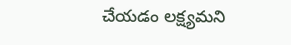చేయడం లక్ష్యమని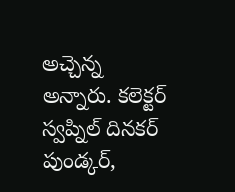అచ్చెన్న అన్నారు. కలెక్టర్ స్వప్నిల్ దినకర్ పుండ్కర్,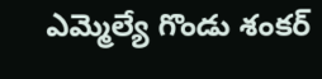ఎమ్మెల్యే గొండు శంకర్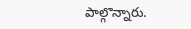పాల్గొన్నారు.